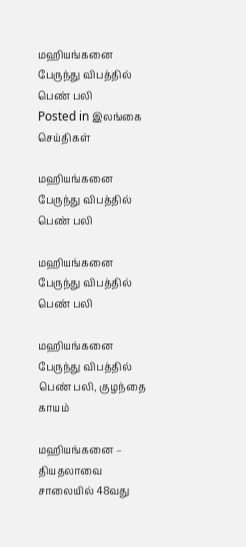மஹியங்கனை பேருந்து விபத்தில் பெண் பலி
Posted in இலங்கை செய்திகள்

மஹியங்கனை பேருந்து விபத்தில் பெண் பலி

மஹியங்கனை பேருந்து விபத்தில் பெண் பலி

மஹியங்கனை பேருந்து விபத்தில் பெண் பலி, குழந்தை காயம்

மஹியங்கனை – தியதலாவை சாலையில் 48வது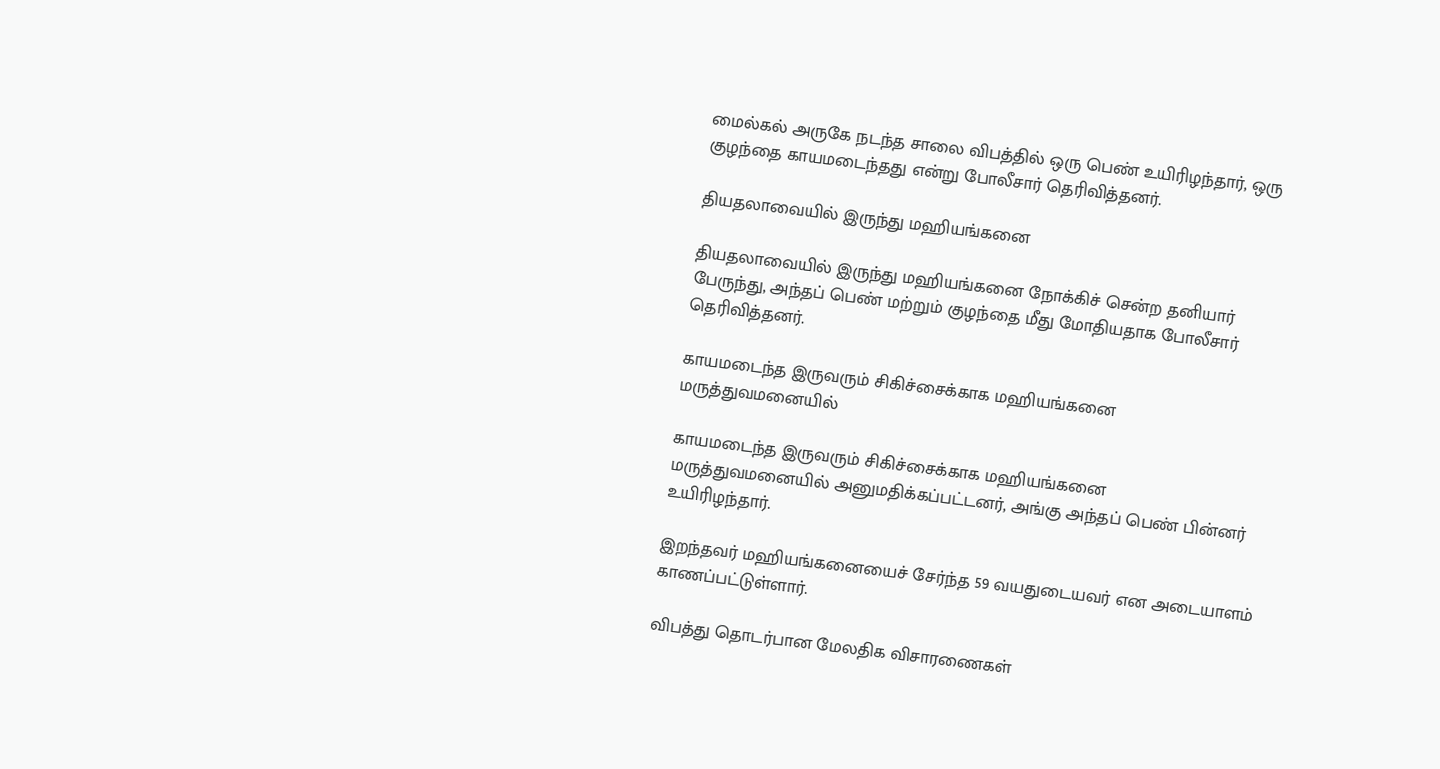மைல்கல் அருகே நடந்த சாலை விபத்தில் ஒரு பெண் உயிரிழந்தார், ஒரு குழந்தை காயமடைந்தது என்று போலீசார் தெரிவித்தனர்.

தியதலாவையில் இருந்து மஹியங்கனை

தியதலாவையில் இருந்து மஹியங்கனை நோக்கிச் சென்ற தனியார் பேருந்து, அந்தப் பெண் மற்றும் குழந்தை மீது மோதியதாக போலீசார் தெரிவித்தனர்.

காயமடைந்த இருவரும் சிகிச்சைக்காக மஹியங்கனை மருத்துவமனையில்

காயமடைந்த இருவரும் சிகிச்சைக்காக மஹியங்கனை மருத்துவமனையில் அனுமதிக்கப்பட்டனர், அங்கு அந்தப் பெண் பின்னர் உயிரிழந்தார்.

இறந்தவர் மஹியங்கனையைச் சேர்ந்த 59 வயதுடையவர் என அடையாளம் காணப்பட்டுள்ளார்.

விபத்து தொடர்பான மேலதிக விசாரணைகள்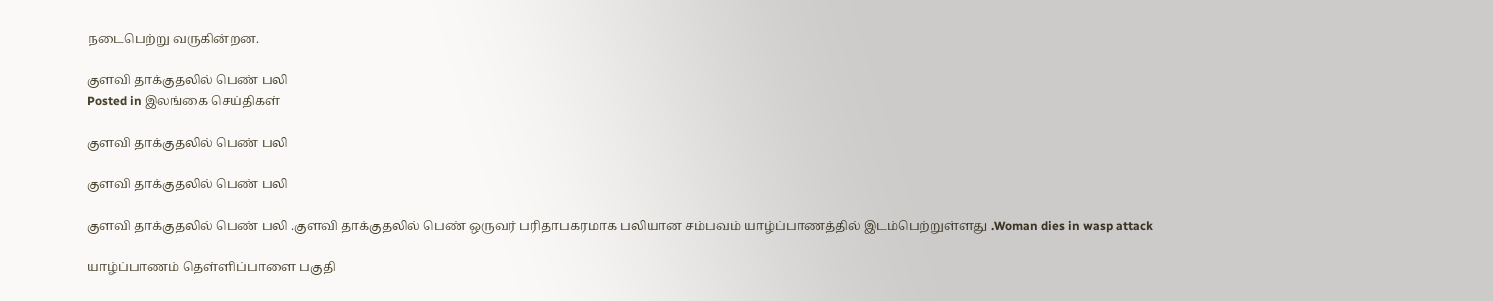நடைபெற்று வருகின்றன.

குளவி தாக்குதலில் பெண் பலி
Posted in இலங்கை செய்திகள்

குளவி தாக்குதலில் பெண் பலி

குளவி தாக்குதலில் பெண் பலி

குளவி தாக்குதலில் பெண் பலி .குளவி தாக்குதலில் பெண் ஒருவர் பரிதாபகரமாக பலியான சம்பவம் யாழ்ப்பாணத்தில் இடம்பெற்றுள்ளது .Woman dies in wasp attack

யாழ்ப்பாணம் தெள்ளிப்பாளை பகுதி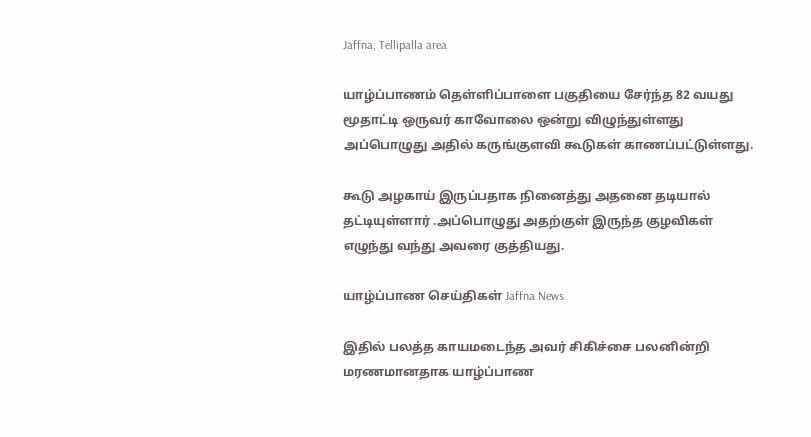Jaffna, Tellipalla area

யாழ்ப்பாணம் தெள்ளிப்பாளை பகுதியை சேர்ந்த 82 வயது மூதாட்டி ஒருவர் காவோலை ஒன்று விழுந்துள்ளது அப்பொழுது அதில் கருங்குளவி கூடுகள் காணப்பட்டுள்ளது.

கூடு அழகாய் இருப்பதாக நினைத்து அதனை தடியால் தட்டியுள்ளார் .அப்பொழுது அதற்குள் இருந்த குழவிகள் எழுந்து வந்து அவரை குத்தியது.

யாழ்ப்பாண செய்திகள் Jaffna News

இதில் பலத்த காயமடைந்த அவர் சிகிச்சை பலனின்றி மரணமானதாக யாழ்ப்பாண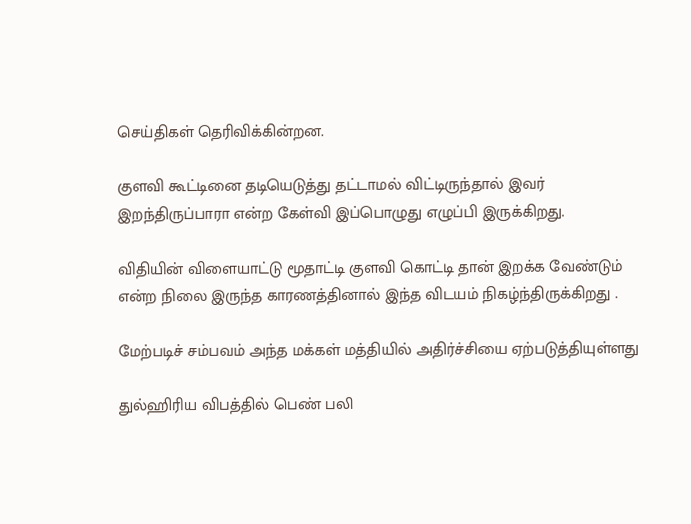செய்திகள் தெரிவிக்கின்றன.

குளவி கூட்டினை தடியெடுத்து தட்டாமல் விட்டிருந்தால் இவர் இறந்திருப்பாரா என்ற கேள்வி இப்பொழுது எழுப்பி இருக்கிறது.

விதியின் விளையாட்டு மூதாட்டி குளவி கொட்டி தான் இறக்க வேண்டும் என்ற நிலை இருந்த காரணத்தினால் இந்த விடயம் நிகழ்ந்திருக்கிறது .

மேற்படிச் சம்பவம் அந்த மக்கள் மத்தியில் அதிர்ச்சியை ஏற்படுத்தியுள்ளது

துல்ஹிரிய விபத்தில் பெண் பலி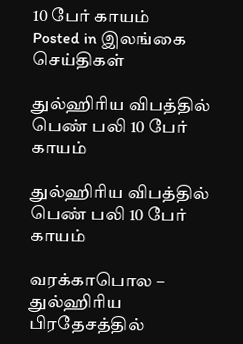10 பேர் காயம்
Posted in இலங்கை செய்திகள்

துல்ஹிரிய விபத்தில் பெண் பலி 10 பேர் காயம்

துல்ஹிரிய விபத்தில் பெண் பலி 10 பேர் காயம்

வரக்காபொல – துல்ஹிரிய பிரதேசத்தில்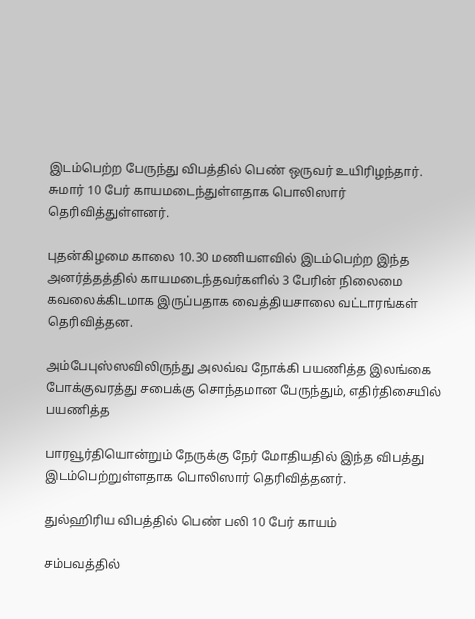இடம்பெற்ற பேருந்து விபத்தில் பெண் ஒருவர் உயிரிழந்தார். சுமார் 10 பேர் காயமடைந்துள்ளதாக பொலிஸார் தெரிவித்துள்ளனர்.

புதன்கிழமை காலை 10.30 மணியளவில் இடம்பெற்ற இந்த அனர்த்தத்தில் காயமடைந்தவர்களில் 3 பேரின் நிலைமை கவலைக்கிடமாக இருப்பதாக வைத்தியசாலை வட்டாரங்கள் தெரிவித்தன.

அம்பேபுஸ்ஸவிலிருந்து அலவ்வ நோக்கி பயணித்த இலங்கை போக்குவரத்து சபைக்கு சொந்தமான பேருந்தும், எதிர்திசையில் பயணித்த

பாரவூர்தியொன்றும் நேருக்கு நேர் மோதியதில் இந்த விபத்து இடம்பெற்றுள்ளதாக பொலிஸார் தெரிவித்தனர்.

துல்ஹிரிய விபத்தில் பெண் பலி 10 பேர் காயம்

சம்பவத்தில்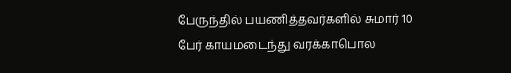பேருந்தில் பயணித்தவர்களில் சுமார் 10 பேர் காயமடைந்து வரக்காபொல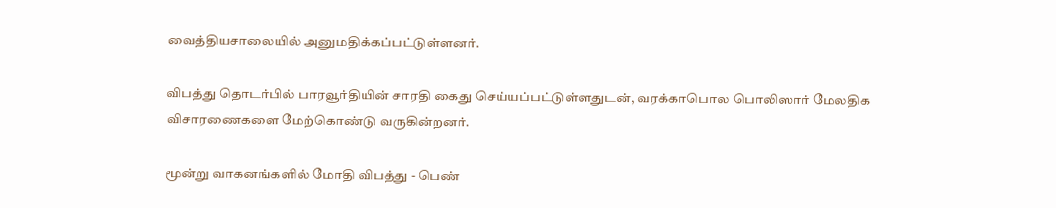வைத்தியசாலையில் அனுமதிக்கப்பட்டுள்ளனர்.

விபத்து தொடர்பில் பாரவூர்தியின் சாரதி கைது செய்யப்பட்டுள்ளதுடன், வரக்காபொல பொலிஸார் மேலதிக விசாரணைகளை மேற்கொண்டு வருகின்றனர்.

மூன்று வாகனங்களில் மோதி விபத்து - பெண்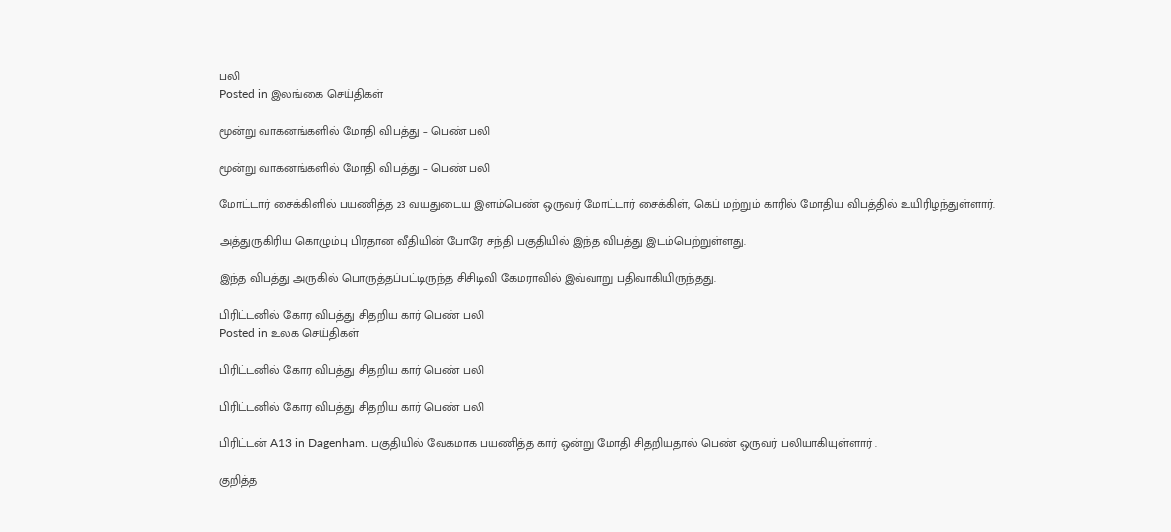பலி
Posted in இலங்கை செய்திகள்

மூன்று வாகனங்களில் மோதி விபத்து – பெண் பலி

மூன்று வாகனங்களில் மோதி விபத்து – பெண் பலி

மோட்டார் சைக்கிளில் பயணித்த 23 வயதுடைய இளம்பெண் ஒருவர் மோட்டார் சைக்கிள், கெப் மற்றும் காரில் மோதிய விபத்தில் உயிரிழந்துள்ளார்.

அத்துருகிரிய கொழும்பு பிரதான வீதியின் போரே சந்தி பகுதியில் இந்த விபத்து இடம்பெற்றுள்ளது.

இந்த விபத்து அருகில் பொருத்தப்பட்டிருந்த சிசிடிவி கேமராவில் இவ்வாறு பதிவாகியிருந்தது.

பிரிட்டனில் கோர விபத்து சிதறிய கார் பெண் பலி
Posted in உலக செய்திகள்

பிரிட்டனில் கோர விபத்து சிதறிய கார் பெண் பலி

பிரிட்டனில் கோர விபத்து சிதறிய கார் பெண் பலி

பிரிட்டன் A13 in Dagenham. பகுதியில் வேகமாக பயணித்த கார் ஒன்று மோதி சிதறியதால் பெண் ஒருவர் பலியாகியுள்ளார் .

குறித்த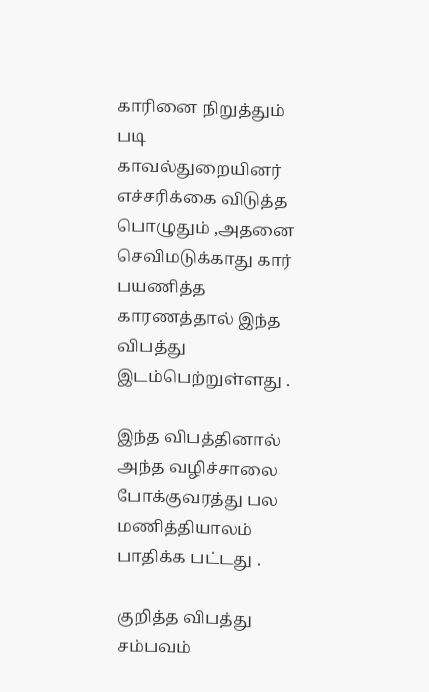காரினை நிறுத்தும் படி காவல்துறையினர் எச்சரிக்கை விடுத்த பொழுதும் ,அதனை செவிமடுக்காது கார் பயணித்த காரணத்தால் இந்த விபத்து இடம்பெற்றுள்ளது .

இந்த விபத்தினால் அந்த வழிச்சாலை போக்குவரத்து பல மணித்தியாலம் பாதிக்க பட்டது .

குறித்த விபத்து சம்பவம்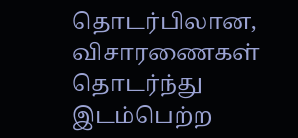தொடர்பிலான, விசாரணைகள் தொடர்ந்து இடம்பெற்ற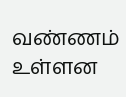வண்ணம் உள்ளன